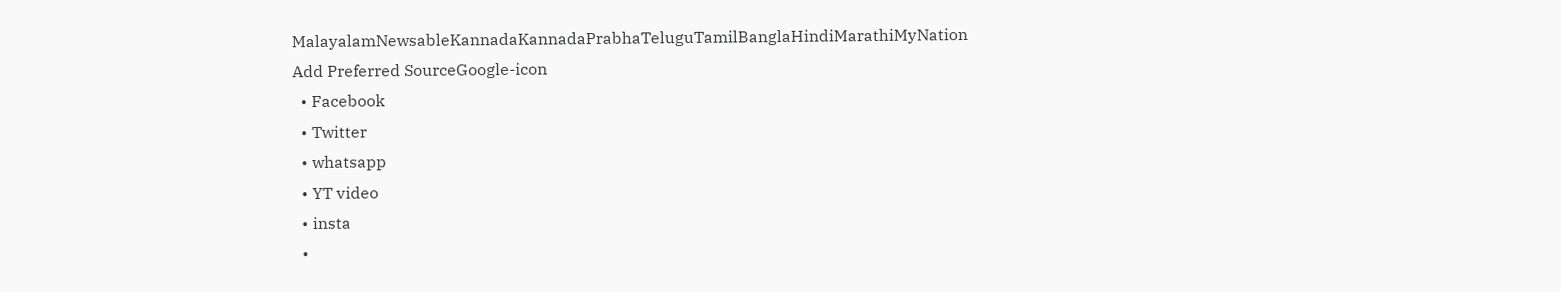MalayalamNewsableKannadaKannadaPrabhaTeluguTamilBanglaHindiMarathiMyNation
Add Preferred SourceGoogle-icon
  • Facebook
  • Twitter
  • whatsapp
  • YT video
  • insta
  •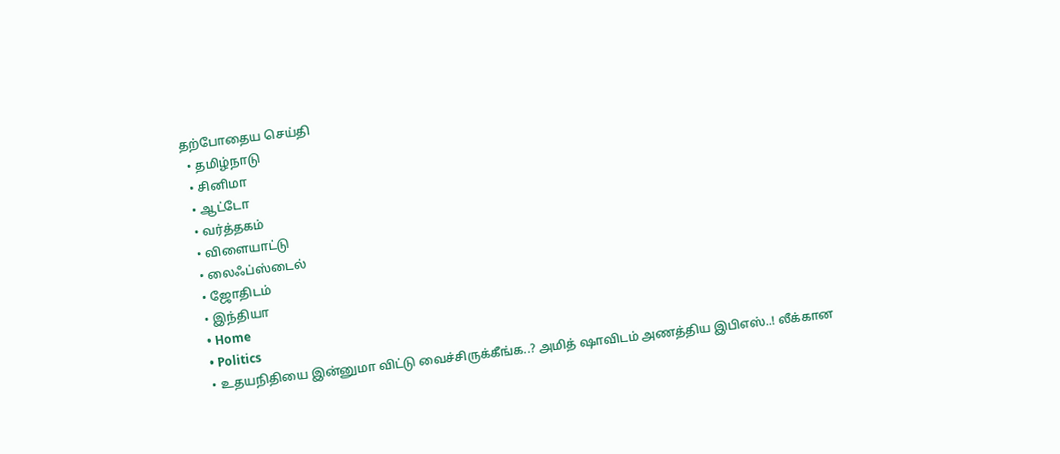தற்போதைய செய்தி
  • தமிழ்நாடு
  • சினிமா
  • ஆட்டோ
  • வர்த்தகம்
  • விளையாட்டு
  • லைஃப்ஸ்டைல்
  • ஜோதிடம்
  • இந்தியா
  • Home
  • Politics
  • உதயநிதியை இன்னுமா விட்டு வைச்சிருக்கீங்க..? அமித் ஷாவிடம் அணத்திய இபிஎஸ்..! லீக்கான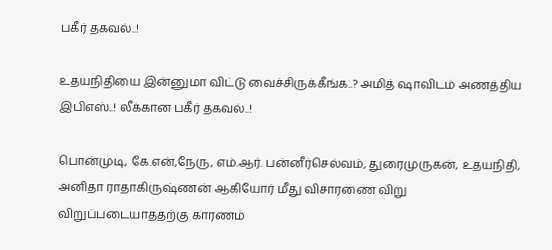பகீர் தகவல்..!

உதயநிதியை இன்னுமா விட்டு வைச்சிருக்கீங்க..? அமித் ஷாவிடம் அணத்திய இபிஎஸ்..! லீக்கான பகீர் தகவல்..!

பொன்முடி, கே.என்,நேரு, எம்.ஆர். பன்னீர்செல்வம், துரைமுருகன், உதயநிதி, அனிதா ராதாகிருஷ்ணன் ஆகியோர் மீது விசாரணை விறு விறுப்படையாததற்கு காரணம்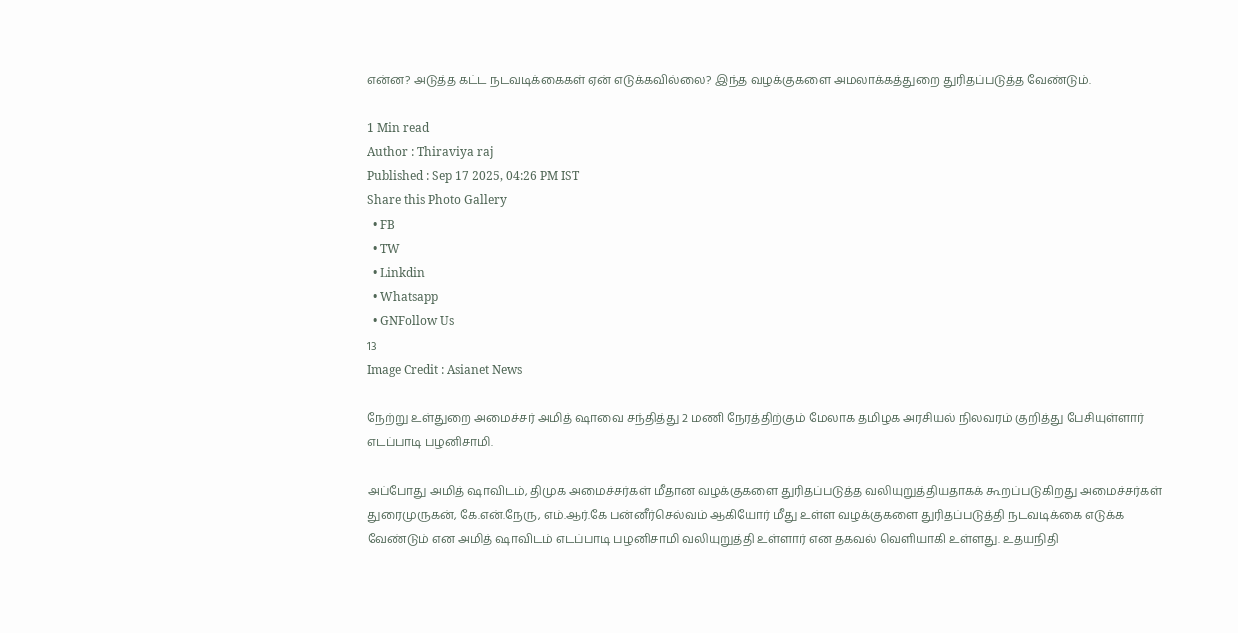என்ன? அடுத்த கட்ட நடவடிக்கைகள் ஏன் எடுக்கவில்லை? இந்த வழக்குகளை அமலாக்கத்துறை துரிதப்படுத்த வேண்டும்.

1 Min read
Author : Thiraviya raj
Published : Sep 17 2025, 04:26 PM IST
Share this Photo Gallery
  • FB
  • TW
  • Linkdin
  • Whatsapp
  • GNFollow Us
13
Image Credit : Asianet News

நேற்று உள்துறை அமைச்சர் அமித் ஷாவை சந்தித்து 2 மணி நேரத்திற்கும் மேலாக தமிழக அரசியல் நிலவரம் குறித்து பேசியுள்ளார் எடப்பாடி பழனிசாமி.

அப்போது அமித் ஷாவிடம், திமுக அமைச்சர்கள் மீதான வழக்குகளை துரிதப்படுத்த வலியுறுத்தியதாகக் கூறப்படுகிறது அமைச்சர்கள் துரைமுருகன், கே.என்.நேரு, எம்.ஆர்.கே பன்னீர்செல்வம் ஆகியோர் மீது உள்ள வழக்குகளை துரிதப்படுத்தி நடவடிக்கை எடுக்க வேண்டும் என அமித் ஷாவிடம் எடப்பாடி பழனிசாமி வலியுறுத்தி உள்ளார் என தகவல் வெளியாகி உள்ளது. உதயநிதி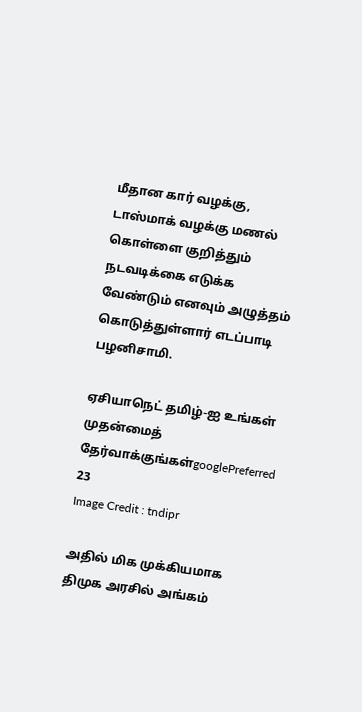மீதான கார் வழக்கு, டாஸ்மாக் வழக்கு மணல் கொள்ளை குறித்தும் நடவடிக்கை எடுக்க வேண்டும் எனவும் அழுத்தம் கொடுத்துள்ளார் எடப்பாடி பழனிசாமி.

ஏசியாநெட் தமிழ்-ஐ உங்கள் முதன்மைத் தேர்வாக்குங்கள்googlePreferred
23
Image Credit : tndipr

அதில் மிக முக்கியமாக திமுக அரசில் அங்கம்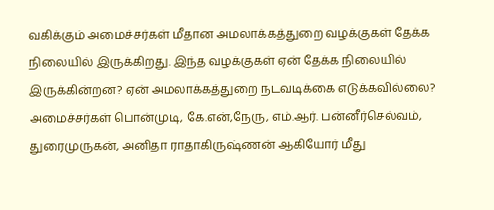வகிக்கும் அமைச்சர்கள் மீதான அமலாக்கத்துறை வழக்குகள் தேக்க நிலையில் இருக்கிறது. இந்த வழக்குகள் ஏன் தேக்க நிலையில் இருக்கின்றன? ஏன் அமலாக்கத்துறை நடவடிக்கை எடுக்கவில்லை? அமைச்சர்கள் பொன்முடி, கே.என்,நேரு, எம்.ஆர். பன்னீர்செல்வம், துரைமுருகன், அனிதா ராதாகிருஷ்ணன் ஆகியோர் மீது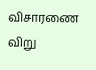விசாரணை விறு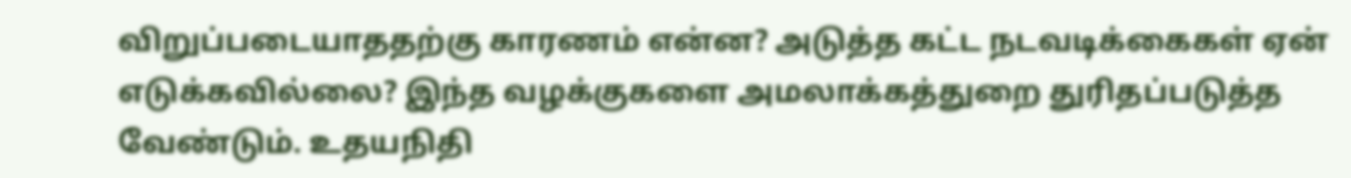விறுப்படையாததற்கு காரணம் என்ன? அடுத்த கட்ட நடவடிக்கைகள் ஏன் எடுக்கவில்லை? இந்த வழக்குகளை அமலாக்கத்துறை துரிதப்படுத்த வேண்டும். உதயநிதி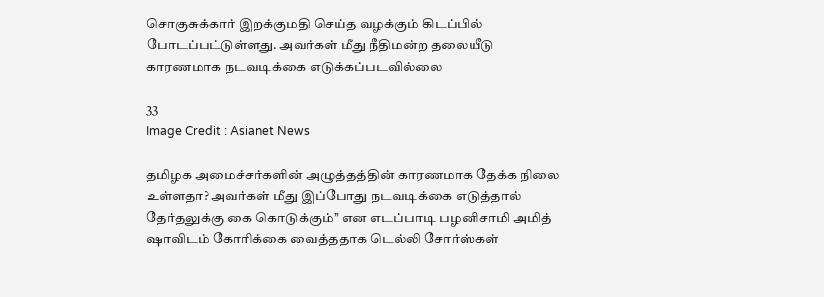சொகுசுக்கார் இறக்குமதி செய்த வழக்கும் கிடப்பில் போடப்பட்டுள்ளது. அவர்கள் மீது நீதிமன்ற தலையீடு காரணமாக நடவடிக்கை எடுக்கப்படவில்லை

33
Image Credit : Asianet News

தமிழக அமைச்சர்களின் அழுத்தத்தின் காரணமாக தேக்க நிலை உள்ளதா? அவர்கள் மீது இப்போது நடவடிக்கை எடுத்தால் தேர்தலுக்கு கை கொடுக்கும்’’ என எடப்பாடி பழனிசாமி அமித் ஷாவிடம் கோரிக்கை வைத்ததாக டெல்லி சோர்ஸ்கள்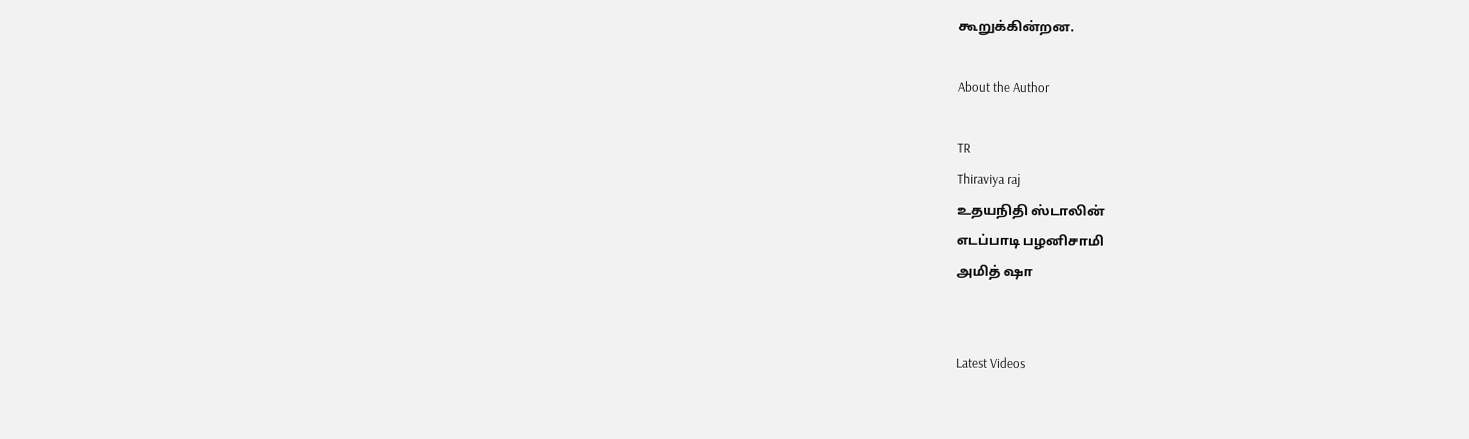கூறுக்கின்றன.

About the Author

TR
Thiraviya raj
உதயநிதி ஸ்டாலின்
எடப்பாடி பழனிசாமி
அமித் ஷா


Latest Videos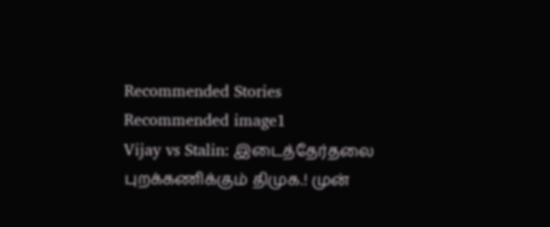Recommended Stories
Recommended image1
Vijay vs Stalin: இடைத்தேர்தலை புறக்கணிக்கும் திமுக.! முன்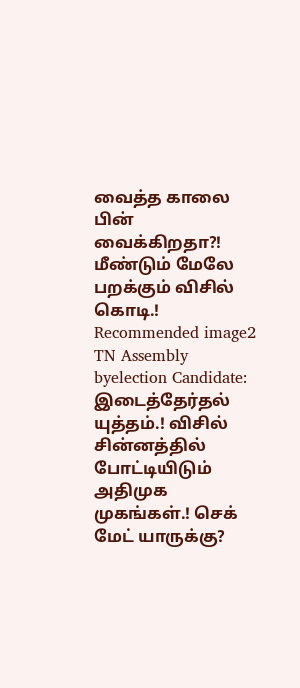வைத்த காலை பின் வைக்கிறதா?! மீண்டும் மேலே பறக்கும் விசில் கொடி.!
Recommended image2
TN Assembly byelection Candidate: இடைத்தேர்தல் யுத்தம்.! விசில் சின்னத்தில் போட்டியிடும் அதிமுக முகங்கள்.! செக் மேட் யாருக்கு?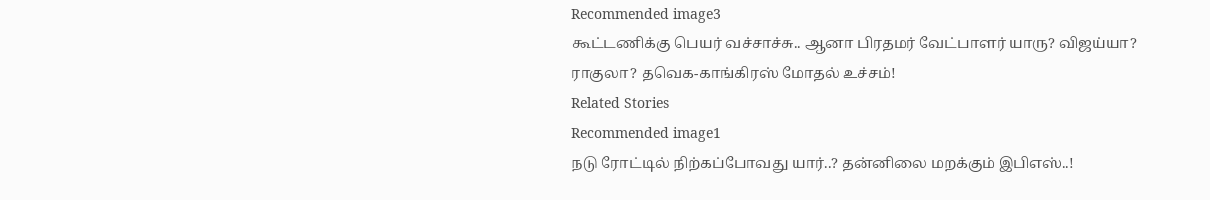Recommended image3
கூட்டணிக்கு பெயர் வச்சாச்சு.. ஆனா பிரதமர் வேட்பாளர் யாரு? விஜய்யா? ராகுலா? தவெக-காங்கிரஸ் மோதல் உச்சம்!
Related Stories
Recommended image1
நடு ரோட்டில் நிற்கப்போவது யார்..? தன்னிலை மறக்கும் இபிஎஸ்..!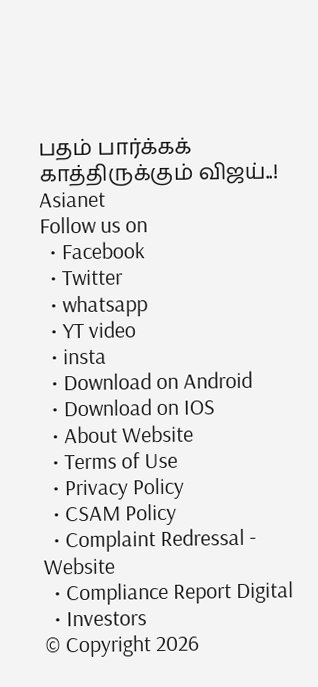பதம் பார்க்கக் காத்திருக்கும் விஜய்..!
Asianet
Follow us on
  • Facebook
  • Twitter
  • whatsapp
  • YT video
  • insta
  • Download on Android
  • Download on IOS
  • About Website
  • Terms of Use
  • Privacy Policy
  • CSAM Policy
  • Complaint Redressal - Website
  • Compliance Report Digital
  • Investors
© Copyright 2026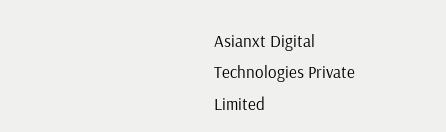Asianxt Digital Technologies Private Limited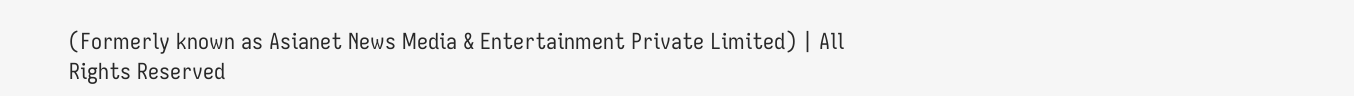(Formerly known as Asianet News Media & Entertainment Private Limited) | All Rights Reserved